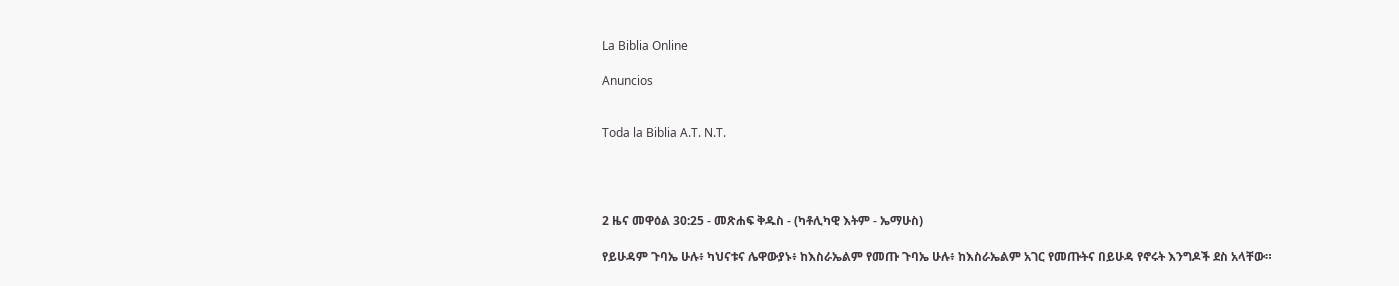La Biblia Online

Anuncios


Toda la Biblia A.T. N.T.




2 ዜና መዋዕል 30:25 - መጽሐፍ ቅዱስ - (ካቶሊካዊ እትም - ኤማሁስ)

የይሁዳም ጉባኤ ሁሉ፥ ካህናቱና ሌዋውያኑ፥ ከእስራኤልም የመጡ ጉባኤ ሁሉ፥ ከእስራኤልም አገር የመጡትና በይሁዳ የኖሩት እንግዶች ደስ አላቸው።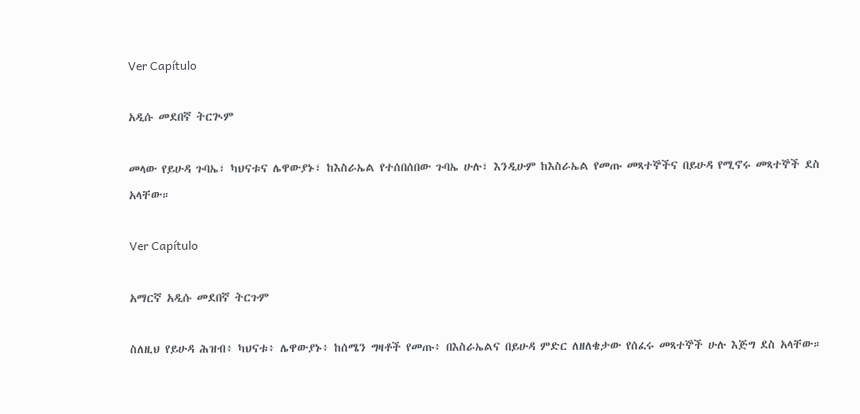Ver Capítulo

አዲሱ መደበኛ ትርጒም

መላው የይሁዳ ጉባኤ፣ ካህናቱና ሌዋውያኑ፣ ከእስራኤል የተሰበሰበው ጉባኤ ሁሉ፣ እንዲሁም ከእስራኤል የመጡ መጻተኞችና በይሁዳ የሚኖሩ መጻተኞች ደስ አላቸው።

Ver Capítulo

አማርኛ አዲሱ መደበኛ ትርጉም

ስለዚህ የይሁዳ ሕዝብ፥ ካህናቱ፥ ሌዋውያኑ፥ ከሰሜን ግዛቶች የመጡ፥ በእስራኤልና በይሁዳ ምድር ለዘለቄታው የሰፈሩ መጻተኞች ሁሉ እጅግ ደስ አላቸው።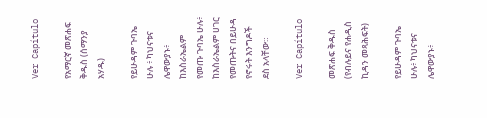Ver Capítulo

የአማርኛ መጽሐፍ ቅዱስ (ሰማንያ አሃዱ)

የይሁዳም ጉባኤ ሁሉ ፥ ካህናቱና ሌዋውያኑ፥ ከእስራኤልም የመጡ ጉባኤ ሁሉ፥ ከእስራኤልም ሀገር የመጡትና በይሁዳ የኖሩት እንግዶች ደስ አላቸው።

Ver Capítulo

መጽሐፍ ቅዱስ (የብሉይና የሐዲስ ኪዳን መጻሕፍት)

የይሁዳም ጉባኤ ሁሉ፥ ካህናቱና ሌዋውያኑ፥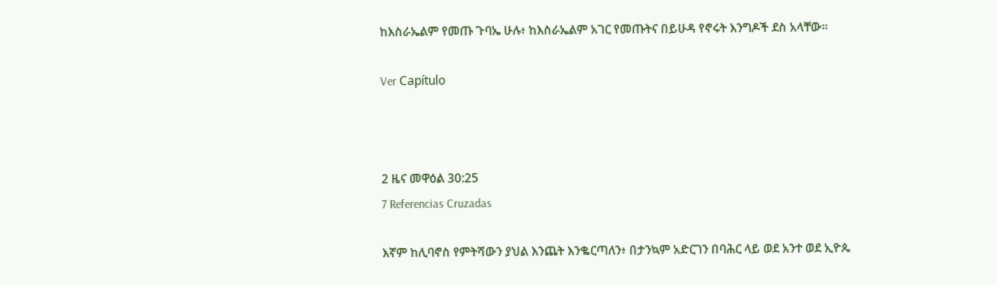ከእስራኤልም የመጡ ጉባኤ ሁሉ፥ ከእስራኤልም አገር የመጡትና በይሁዳ የኖሩት እንግዶች ደስ አላቸው።

Ver Capítulo



2 ዜና መዋዕል 30:25
7 Referencias Cruzadas

እኛም ከሊባኖስ የምትሻውን ያህል እንጨት እንቈርጣለን፥ በታንኳም አድርገን በባሕር ላይ ወደ አንተ ወደ ኢዮጴ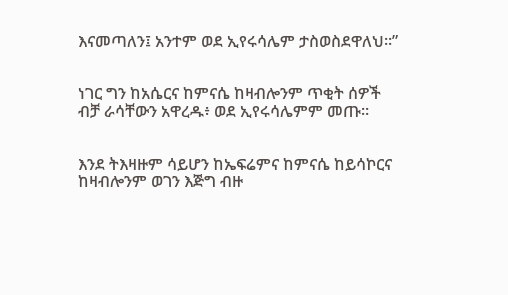እናመጣለን፤ አንተም ወደ ኢየሩሳሌም ታስወስደዋለህ።”


ነገር ግን ከአሴርና ከምናሴ ከዛብሎንም ጥቂት ሰዎች ብቻ ራሳቸውን አዋረዱ፥ ወደ ኢየሩሳሌምም መጡ።


እንደ ትእዛዙም ሳይሆን ከኤፍሬምና ከምናሴ ከይሳኮርና ከዛብሎንም ወገን እጅግ ብዙ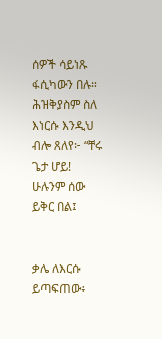ሰዎች ሳይነጹ ፋሲካውን በሉ። ሕዝቅያስም ስለ እነርሱ እንዲህ ብሎ ጸለየ፦ “ቸሩ ጌታ ሆይ! ሁሉንም ሰው ይቅር በል፤


ቃሌ ለእርሱ ይጣፍጠው፥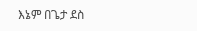እኔም በጌታ ደስ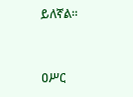ይለኛል።


ዐሥር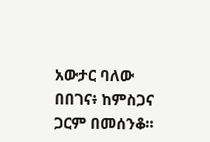አውታር ባለው በበገና፥ ከምስጋና ጋርም በመሰንቆ።